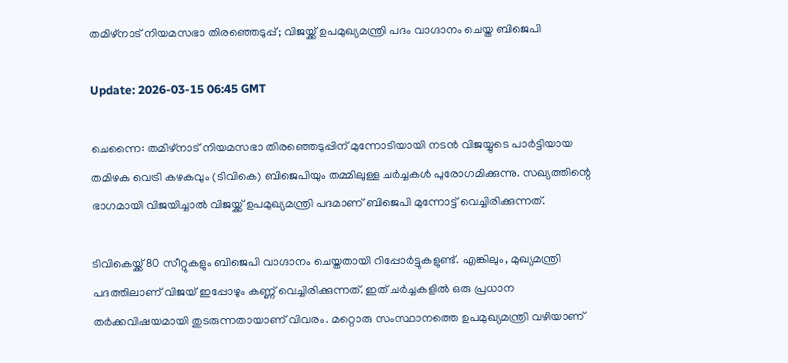തമിഴ്‌നാട് നിയമസഭാ തിരഞ്ഞെടുപ്പ്; വിജയ്ക്ക് ഉപമുഖ്യമന്ത്രി പദം വാഗ്ദാനം ചെയ്ത ബിജെപി

Update: 2026-03-15 06:45 GMT

ചെന്നൈ: തമിഴ്‌നാട് നിയമസഭാ തിരഞ്ഞെടുപ്പിന് മുന്നോടിയായി നടന്‍ വിജയ്യുടെ പാര്‍ട്ടിയായ തമിഴക വെട്രി കഴകവും (ടിവികെ) ബിജെപിയും തമ്മിലുള്ള ചര്‍ച്ചകള്‍ പുരോഗമിക്കുന്നു. സഖ്യത്തിന്റെ ഭാഗമായി വിജയിച്ചാല്‍ വിജയ്ക്ക് ഉപമുഖ്യമന്ത്രി പദമാണ് ബിജെപി മുന്നോട്ട് വെച്ചിരിക്കുന്നത്.

ടിവികെയ്ക്ക് 80 സീറ്റുകളും ബിജെപി വാഗ്ദാനം ചെയ്തതായി റിപ്പോര്‍ട്ടുകളുണ്ട്. എങ്കിലും, മുഖ്യമന്ത്രി പദത്തിലാണ് വിജയ് ഇപ്പോഴും കണ്ണ് വെച്ചിരിക്കുന്നത്. ഇത് ചര്‍ച്ചകളില്‍ ഒരു പ്രധാന തര്‍ക്കവിഷയമായി തുടരുന്നതായാണ് വിവരം. മറ്റൊരു സംസ്ഥാനത്തെ ഉപമുഖ്യമന്ത്രി വഴിയാണ്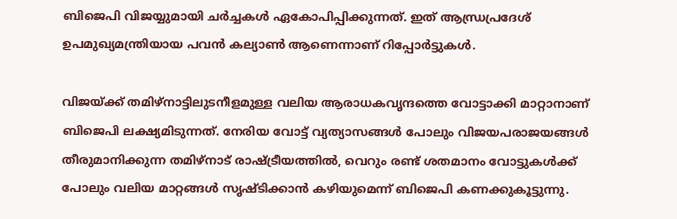ബിജെപി വിജയ്യുമായി ചര്‍ച്ചകള്‍ ഏകോപിപ്പിക്കുന്നത്. ഇത് ആന്ധ്രപ്രദേശ് ഉപമുഖ്യമന്ത്രിയായ പവന്‍ കല്യാണ്‍ ആണെന്നാണ് റിപ്പോര്‍ട്ടുകള്‍.

വിജയ്ക്ക് തമിഴ്‌നാട്ടിലുടനീളമുള്ള വലിയ ആരാധകവൃന്ദത്തെ വോട്ടാക്കി മാറ്റാനാണ് ബിജെപി ലക്ഷ്യമിടുന്നത്. നേരിയ വോട്ട് വ്യത്യാസങ്ങള്‍ പോലും വിജയപരാജയങ്ങള്‍ തീരുമാനിക്കുന്ന തമിഴ്‌നാട് രാഷ്ട്രീയത്തില്‍, വെറും രണ്ട് ശതമാനം വോട്ടുകള്‍ക്ക് പോലും വലിയ മാറ്റങ്ങള്‍ സൃഷ്ടിക്കാന്‍ കഴിയുമെന്ന് ബിജെപി കണക്കുകൂട്ടുന്നു.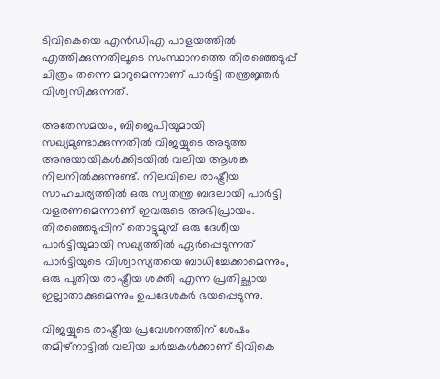ടിവികെയെ എന്‍ഡിഎ പാളയത്തില്‍ എത്തിക്കുന്നതിലൂടെ സംസ്ഥാനത്തെ തിരഞ്ഞെടുപ്പ് ചിത്രം തന്നെ മാറുമെന്നാണ് പാര്‍ട്ടി തന്ത്രജ്ഞര്‍ വിശ്വസിക്കുന്നത്.

അതേസമയം, ബിജെപിയുമായി സഖ്യമുണ്ടാക്കുന്നതില്‍ വിജയ്യുടെ അടുത്ത അനുയായികള്‍ക്കിടയില്‍ വലിയ ആശങ്ക നിലനില്‍ക്കുന്നുണ്ട്. നിലവിലെ രാഷ്ട്രീയ സാഹചര്യത്തില്‍ ഒരു സ്വതന്ത്ര ബദലായി പാര്‍ട്ടി വളരണമെന്നാണ് ഇവരുടെ അഭിപ്രായം. തിരഞ്ഞെടുപ്പിന് തൊട്ടുമുമ്പ് ഒരു ദേശീയ പാര്‍ട്ടിയുമായി സഖ്യത്തില്‍ ഏര്‍പ്പെടുന്നത് പാര്‍ട്ടിയുടെ വിശ്വാസ്യതയെ ബാധിച്ചേക്കാമെന്നും, ഒരു പുതിയ രാഷ്ട്രീയ ശക്തി എന്ന പ്രതിച്ഛായ ഇല്ലാതാക്കുമെന്നും ഉപദേശകര്‍ ഭയപ്പെടുന്നു.

വിജയ്യുടെ രാഷ്ട്രീയ പ്രവേശനത്തിന് ശേഷം തമിഴ്നാട്ടില്‍ വലിയ ചര്‍ച്ചകള്‍ക്കാണ് ടിവികെ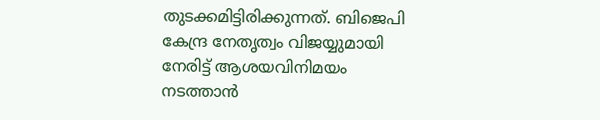തുടക്കമിട്ടിരിക്കുന്നത്. ബിജെപി കേന്ദ്ര നേതൃത്വം വിജയ്യുമായി നേരിട്ട് ആശയവിനിമയം നടത്താന്‍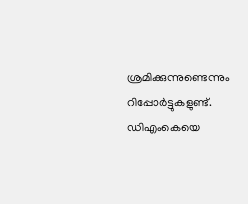ശ്രമിക്കുന്നുണ്ടെന്നും റിപ്പോര്‍ട്ടുകളുണ്ട്. ഡിഎംകെയെ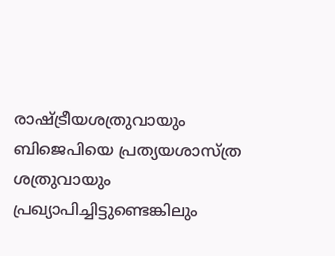രാഷ്ട്രീയശത്രുവായും ബിജെപിയെ പ്രത്യയശാസ്ത്ര ശത്രുവായും പ്രഖ്യാപിച്ചിട്ടുണ്ടെങ്കിലും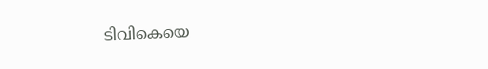ടിവികെയെ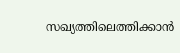സഖ്യത്തിലെത്തിക്കാന്‍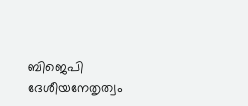ബിജെപി ദേശീയനേതൃത്വം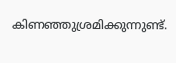കിണഞ്ഞുശ്രമിക്കുന്നുണ്ട്.